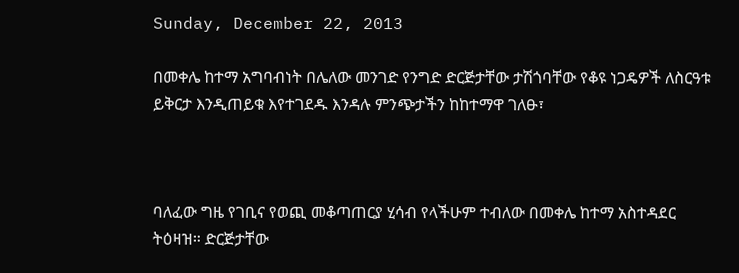Sunday, December 22, 2013

በመቀሌ ከተማ አግባብነት በሌለው መንገድ የንግድ ድርጅታቸው ታሽጎባቸው የቆዩ ነጋዴዎች ለስርዓቱ ይቅርታ እንዲጠይቁ እየተገደዱ እንዳሉ ምንጭታችን ከከተማዋ ገለፁ፣



ባለፈው ግዜ የገቢና የወጪ መቆጣጠርያ ሂሳብ የላችሁም ተብለው በመቀሌ ከተማ አስተዳደር ትዕዛዝ። ድርጅታቸው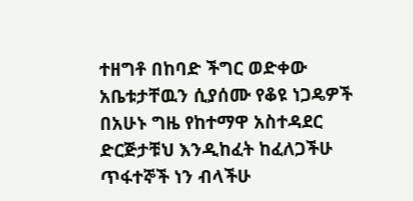ተዘግቶ በከባድ ችግር ወድቀው አቤቱታቸዉን ሲያሰሙ የቆዩ ነጋዴዎች በአሁኑ ግዜ የከተማዋ አስተዳደር ድርጅታቹህ እንዲከፈት ከፈለጋችሁ ጥፋተኞች ነን ብላችሁ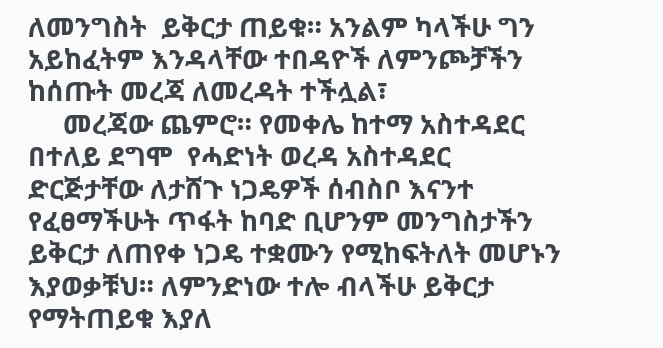ለመንግስት  ይቅርታ ጠይቁ። አንልም ካላችሁ ግን አይከፈትም እንዳላቸው ተበዳዮች ለምንጮቻችን ከሰጡት መረጃ ለመረዳት ተችሏል፣
     መረጃው ጨምሮ። የመቀሌ ከተማ አስተዳደር በተለይ ደግሞ  የሓድነት ወረዳ አስተዳደር ድርጅታቸው ለታሸጉ ነጋዴዎች ሰብስቦ እናንተ የፈፀማችሁት ጥፋት ከባድ ቢሆንም መንግስታችን ይቅርታ ለጠየቀ ነጋዴ ተቋሙን የሚከፍትለት መሆኑን እያወቃቹህ። ለምንድነው ተሎ ብላችሁ ይቅርታ የማትጠይቁ እያለ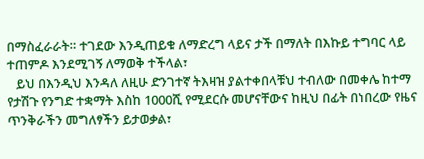በማስፈራራት። ተገደው እንዲጠይቁ ለማድረግ ላይና ታች በማለት በእኩይ ተግባር ላይ ተጠምዶ እንደሚገኝ ለማወቅ ተችላል፣
   ይህ በእንዲህ እንዳለ ለዚሁ ድንገተኛ ትእዛዝ ያልተቀበላቹህ ተብለው በመቀሌ ከተማ የታሽጉ የንግድ ተቋማት እስከ 1000ሺ የሚደርሱ መሆናቸውና ከዚህ በፊት በነበረው የዜና ጥንቅራችን መግለፃችን ይታወቃል፣